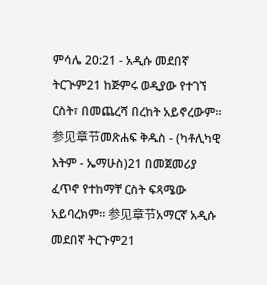ምሳሌ 20:21 - አዲሱ መደበኛ ትርጒም21 ከጅምሩ ወዲያው የተገኘ ርስት፣ በመጨረሻ በረከት አይኖረውም። 参见章节መጽሐፍ ቅዱስ - (ካቶሊካዊ እትም - ኤማሁስ)21 በመጀመሪያ ፈጥኖ የተከማቸ ርስት ፍጻሜው አይባረክም። 参见章节አማርኛ አዲሱ መደበኛ ትርጉም21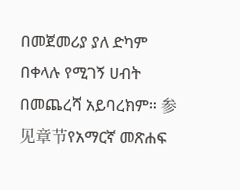በመጀመሪያ ያለ ድካም በቀላሉ የሚገኝ ሀብት በመጨረሻ አይባረክም። 参见章节የአማርኛ መጽሐፍ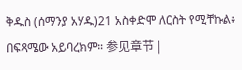ቅዱስ (ሰማንያ አሃዱ)21 አስቀድሞ ለርስት የሚቸኩል፥ በፍጻሜው አይባረክም። 参见章节 |